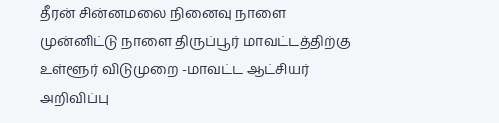தீரன் சின்னமலை நினைவு நாளை முன்னிட்டு நாளை திருப்பூர் மாவட்டத்திற்கு உள்ளூர் விடுமுறை -மாவட்ட ஆட்சியர் அறிவிப்பு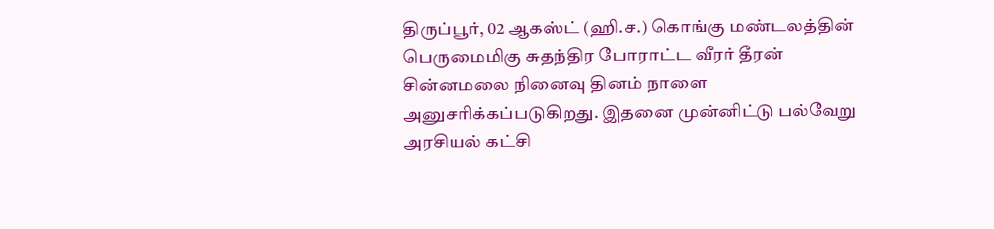திருப்பூர், 02 ஆகஸ்ட் (ஹி.ச.) கொங்கு மண்டலத்தின் பெருமைமிகு சுதந்திர போராட்ட வீரர் தீரன் சின்னமலை நினைவு தினம் நாளை அனுசரிக்கப்படுகிறது. இதனை முன்னிட்டு பல்வேறு அரசியல் கட்சி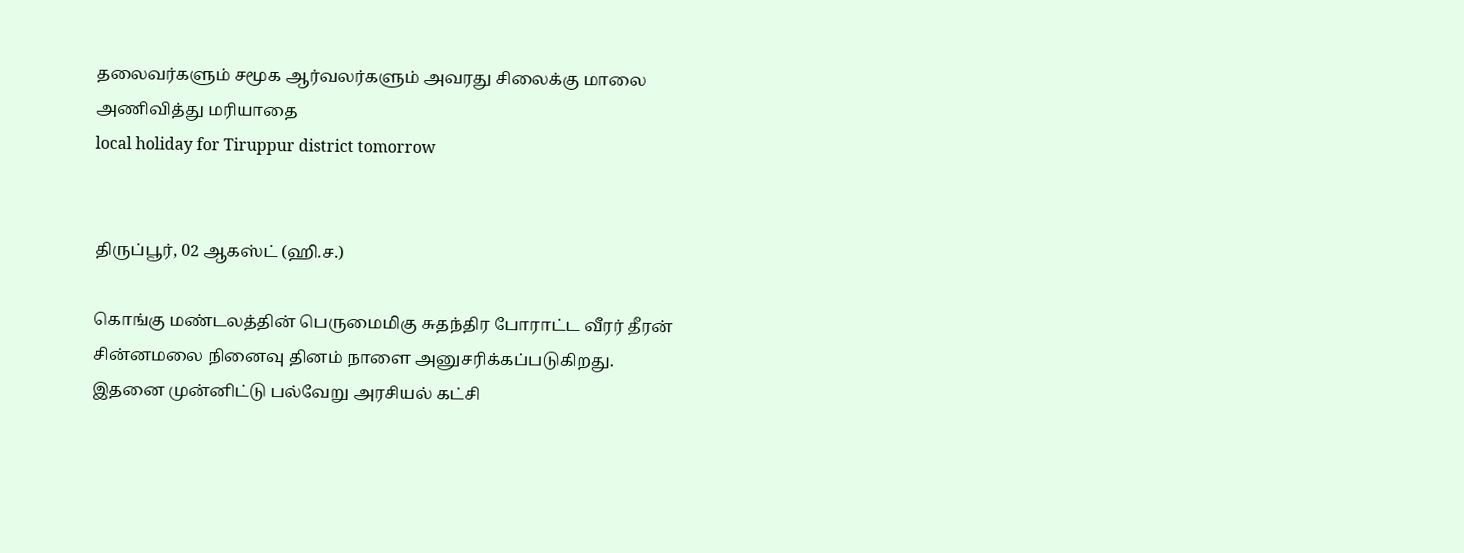தலைவர்களும் சமூக ஆர்வலர்களும் அவரது சிலைக்கு மாலை அணிவித்து மரியாதை
local holiday for Tiruppur district tomorrow


திருப்பூர், 02 ஆகஸ்ட் (ஹி.ச.)

கொங்கு மண்டலத்தின் பெருமைமிகு சுதந்திர போராட்ட வீரர் தீரன் சின்னமலை நினைவு தினம் நாளை அனுசரிக்கப்படுகிறது. இதனை முன்னிட்டு பல்வேறு அரசியல் கட்சி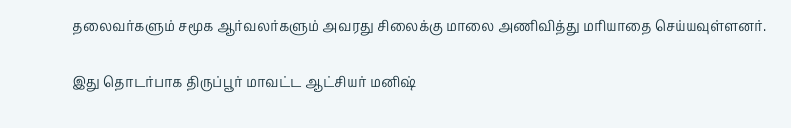தலைவர்களும் சமூக ஆர்வலர்களும் அவரது சிலைக்கு மாலை அணிவித்து மரியாதை செய்யவுள்ளனர்.

இது தொடர்பாக திருப்பூர் மாவட்ட ஆட்சியர் மனிஷ்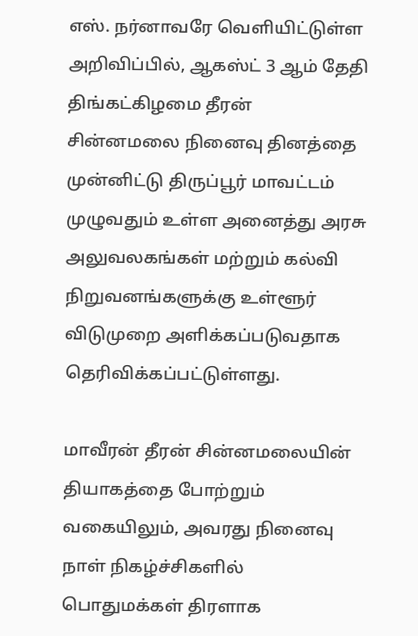எஸ். நர்னாவரே வெளியிட்டுள்ள அறிவிப்பில், ஆகஸ்ட் 3 ஆம் தேதி திங்கட்கிழமை தீரன் சின்னமலை நினைவு தினத்தை முன்னிட்டு திருப்பூர் மாவட்டம் முழுவதும் உள்ள அனைத்து அரசு அலுவலகங்கள் மற்றும் கல்வி நிறுவனங்களுக்கு உள்ளூர் விடுமுறை அளிக்கப்படுவதாக தெரிவிக்கப்பட்டுள்ளது.

மாவீரன் தீரன் சின்னமலையின் தியாகத்தை போற்றும் வகையிலும், அவரது நினைவு நாள் நிகழ்ச்சிகளில் பொதுமக்கள் திரளாக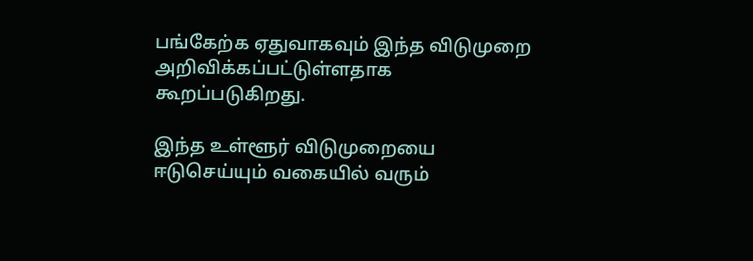பங்கேற்க ஏதுவாகவும் இந்த விடுமுறை அறிவிக்கப்பட்டுள்ளதாக கூறப்படுகிறது.

இந்த உள்ளூர் விடுமுறையை ஈடுசெய்யும் வகையில் வரும்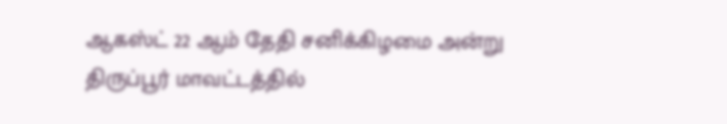ஆகஸ்ட் 22 ஆம் தேதி சனிக்கிழமை அன்று திருப்பூர் மாவட்டத்தில்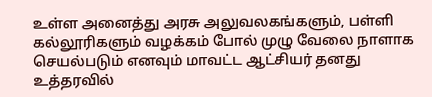உள்ள அனைத்து அரசு அலுவலகங்களும், பள்ளி கல்லூரிகளும் வழக்கம் போல் முழு வேலை நாளாக செயல்படும் எனவும் மாவட்ட ஆட்சியர் தனது உத்தரவில்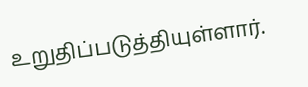உறுதிப்படுத்தியுள்ளார்.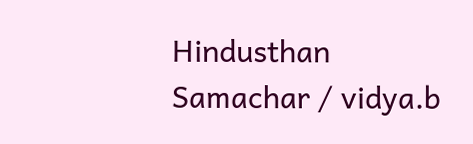Hindusthan Samachar / vidya.b